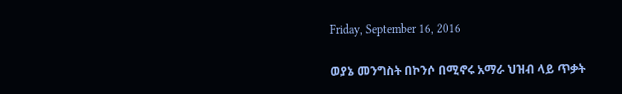Friday, September 16, 2016

ወያኔ መንግስት በኮንሶ በሚኖሩ አማራ ህዝብ ላይ ጥቃት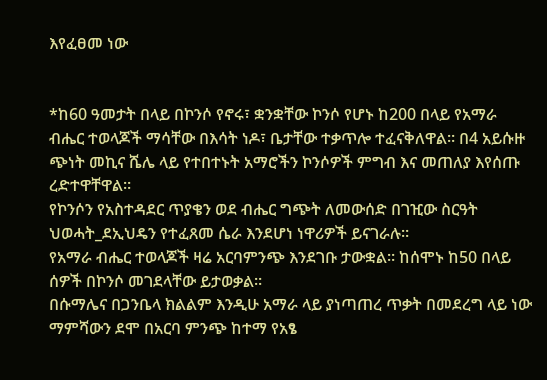እየፈፀመ ነው


*ከ60 ዓመታት በላይ በኮንሶ የኖሩ፣ ቋንቋቸው ኮንሶ የሆኑ ከ200 በላይ የአማራ ብሔር ተወላጆች ማሳቸው በእሳት ነዶ፣ ቤታቸው ተቃጥሎ ተፈናቅለዋል። በ4 አይሱዙ ጭነት መኪና ሼሌ ላይ የተበተኑት አማሮችን ኮንሶዎች ምግብ እና መጠለያ እየሰጡ ረድተዋቸዋል።
የኮንሶን የአስተዳደር ጥያቄን ወደ ብሔር ግጭት ለመውሰድ በገዢው ስርዓት ህወሓት_ደኢህዴን የተፈጸመ ሴራ እንደሆነ ነዋሪዎች ይናገራሉ።
የአማራ ብሔር ተወላጆች ዛሬ አርባምንጭ እንደገቡ ታውቋል። ከሰሞኑ ከ50 በላይ ሰዎች በኮንሶ መገደላቸው ይታወቃል።
በሱማሌና በጋንቤላ ክልልም እንዲሁ አማራ ላይ ያነጣጠረ ጥቃት በመደረግ ላይ ነው ማምሻውን ደሞ በአርባ ምንጭ ከተማ የአፄ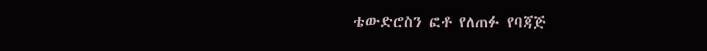ቴውድሮስን ፎቶ የለጠፉ የባጃጅ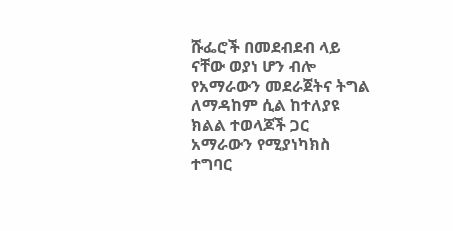ሹፌሮች በመደብደብ ላይ ናቸው ወያነ ሆን ብሎ የአማራውን መደራጀትና ትግል ለማዳከም ሲል ከተለያዩ ክልል ተወላጆች ጋር አማራውን የሚያነካክስ ተግባር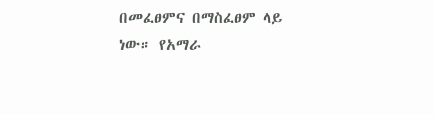በመፈፀምና በማስፈፀም ላይ ነው። የአማራ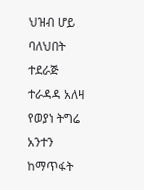ህዝብ ሆይ ባለህበት ተደራጅ ተራዳዳ አለዛ የወያነ ትግሬ አንተን ከማጥፋት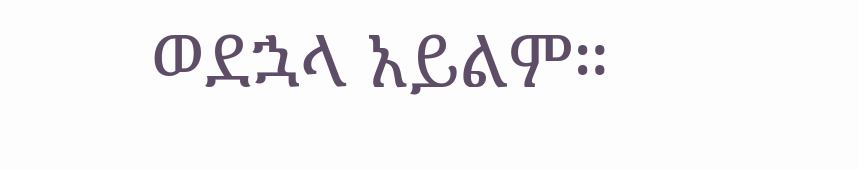ወደኋላ አይልም።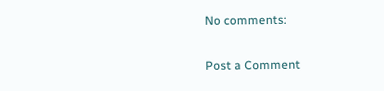No comments:

Post a Comment